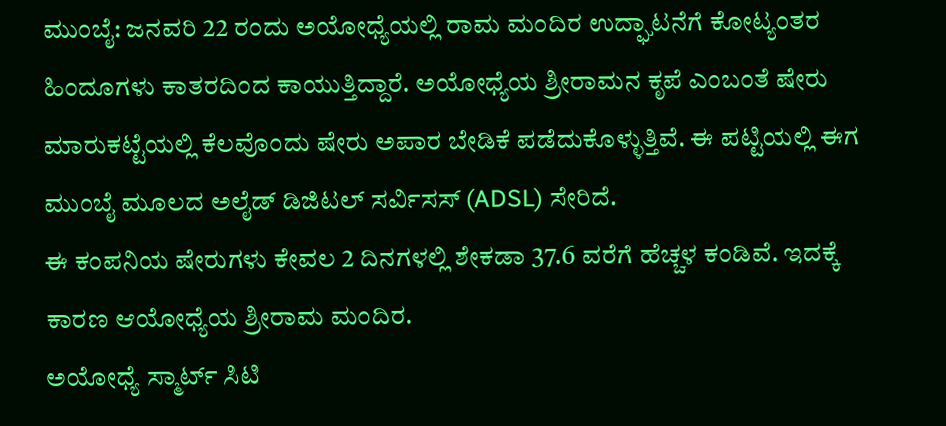ಮುಂಬೈ: ಜನವರಿ 22 ರಂದು ಅಯೋಧ್ಯೆಯಲ್ಲಿ ರಾಮ ಮಂದಿರ ಉದ್ಘಾಟನೆಗೆ ಕೋಟ್ಯಂತರ ಹಿಂದೂಗಳು ಕಾತರದಿಂದ ಕಾಯುತ್ತಿದ್ದಾರೆ. ಅಯೋಧ್ಯೆಯ ಶ್ರೀರಾಮನ ಕೃಪೆ ಎಂಬಂತೆ ಷೇರು ಮಾರುಕಟ್ಟೆಯಲ್ಲಿ ಕೆಲವೊಂದು ಷೇರು ಅಪಾರ ಬೇಡಿಕೆ ಪಡೆದುಕೊಳ್ಳುತ್ತಿವೆ. ಈ ಪಟ್ಟಿಯಲ್ಲಿ ಈಗ ಮುಂಬೈ ಮೂಲದ ಅಲೈಡ್ ಡಿಜಿಟಲ್ ಸರ್ವಿಸಸ್ (ADSL) ಸೇರಿದೆ.
ಈ ಕಂಪನಿಯ ಷೇರುಗಳು ಕೇವಲ 2 ದಿನಗಳಲ್ಲಿ ಶೇಕಡಾ 37.6 ವರೆಗೆ ಹೆಚ್ಚಳ ಕಂಡಿವೆ. ಇದಕ್ಕೆ ಕಾರಣ ಆಯೋಧ್ಯೆಯ ಶ್ರೀರಾಮ ಮಂದಿರ.
ಅಯೋಧ್ಯೆ ಸ್ಮಾರ್ಟ್ ಸಿಟಿ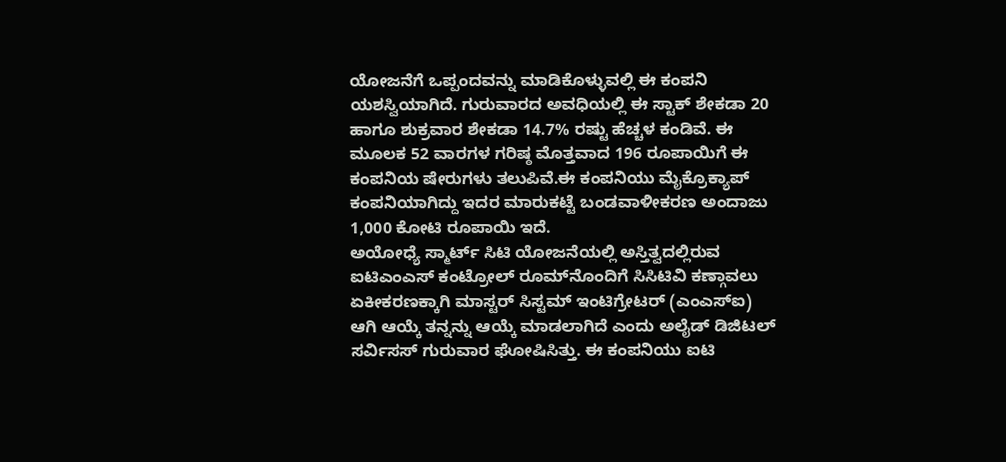ಯೋಜನೆಗೆ ಒಪ್ಪಂದವನ್ನು ಮಾಡಿಕೊಳ್ಳುವಲ್ಲಿ ಈ ಕಂಪನಿ ಯಶಸ್ವಿಯಾಗಿದೆ. ಗುರುವಾರದ ಅವಧಿಯಲ್ಲಿ ಈ ಸ್ಟಾಕ್ ಶೇಕಡಾ 20 ಹಾಗೂ ಶುಕ್ರವಾರ ಶೇಕಡಾ 14.7% ರಷ್ಟು ಹೆಚ್ಚಳ ಕಂಡಿವೆ. ಈ ಮೂಲಕ 52 ವಾರಗಳ ಗರಿಷ್ಠ ಮೊತ್ತವಾದ 196 ರೂಪಾಯಿಗೆ ಈ ಕಂಪನಿಯ ಷೇರುಗಳು ತಲುಪಿವೆ.ಈ ಕಂಪನಿಯು ಮೈಕ್ರೊಕ್ಯಾಪ್‌ ಕಂಪನಿಯಾಗಿದ್ದು ಇದರ ಮಾರುಕಟ್ಟೆ ಬಂಡವಾಳೀಕರಣ ಅಂದಾಜು 1,000 ಕೋಟಿ ರೂಪಾಯಿ ಇದೆ.
ಅಯೋಧ್ಯೆ ಸ್ಮಾರ್ಟ್ ಸಿಟಿ ಯೋಜನೆಯಲ್ಲಿ ಅಸ್ತಿತ್ವದಲ್ಲಿರುವ ಐಟಿಎಂಎಸ್ ಕಂಟ್ರೋಲ್ ರೂಮ್‌ನೊಂದಿಗೆ ಸಿಸಿಟಿವಿ ಕಣ್ಗಾವಲು ಏಕೀಕರಣಕ್ಕಾಗಿ ಮಾಸ್ಟರ್ ಸಿಸ್ಟಮ್ ಇಂಟಿಗ್ರೇಟರ್ (ಎಂಎಸ್‌ಐ) ಆಗಿ ಆಯ್ಕೆ ತನ್ನನ್ನು ಆಯ್ಕೆ ಮಾಡಲಾಗಿದೆ ಎಂದು ಅಲೈಡ್ ಡಿಜಿಟಲ್ ಸರ್ವಿಸಸ್ ಗುರುವಾರ ಘೋಷಿಸಿತ್ತು. ಈ ಕಂಪನಿಯು ಐಟಿ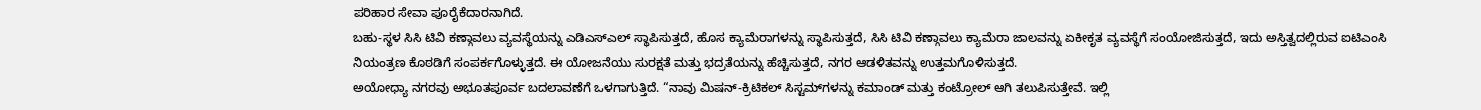ಪರಿಹಾರ ಸೇವಾ ಪೂರೈಕೆದಾರನಾಗಿದೆ.
ಬಹು-ಸ್ಥಳ ಸಿಸಿ ಟಿವಿ ಕಣ್ಗಾವಲು ವ್ಯವಸ್ಥೆಯನ್ನು ಎಡಿಎಸ್ಎಲ್ ಸ್ಥಾಪಿಸುತ್ತದೆ, ಹೊಸ ಕ್ಯಾಮೆರಾಗಳನ್ನು ಸ್ಥಾಪಿಸುತ್ತದೆ, ಸಿಸಿ ಟಿವಿ ಕಣ್ಗಾವಲು ಕ್ಯಾಮೆರಾ ಜಾಲವನ್ನು ಏಕೀಕೃತ ವ್ಯವಸ್ಥೆಗೆ ಸಂಯೋಜಿಸುತ್ತದೆ, ಇದು ಅಸ್ತಿತ್ವದಲ್ಲಿರುವ ಐಟಿಎಂಸಿ ನಿಯಂತ್ರಣ ಕೊಠಡಿಗೆ ಸಂಪರ್ಕಗೊಳ್ಳುತ್ತದೆ. ಈ ಯೋಜನೆಯು ಸುರಕ್ಷತೆ ಮತ್ತು ಭದ್ರತೆಯನ್ನು ಹೆಚ್ಚಿಸುತ್ತದೆ, ನಗರ ಆಡಳಿತವನ್ನು ಉತ್ತಮಗೊಳಿಸುತ್ತದೆ.
ಅಯೋಧ್ಯಾ ನಗರವು ಅಭೂತಪೂರ್ವ ಬದಲಾವಣೆಗೆ ಒಳಗಾಗುತ್ತಿದೆ. “ನಾವು ಮಿಷನ್-ಕ್ರಿಟಿಕಲ್ ಸಿಸ್ಟಮ್‌ಗಳನ್ನು ಕಮಾಂಡ್ ಮತ್ತು ಕಂಟ್ರೋಲ್ ಆಗಿ ತಲುಪಿಸುತ್ತೇವೆ. ಇಲ್ಲಿ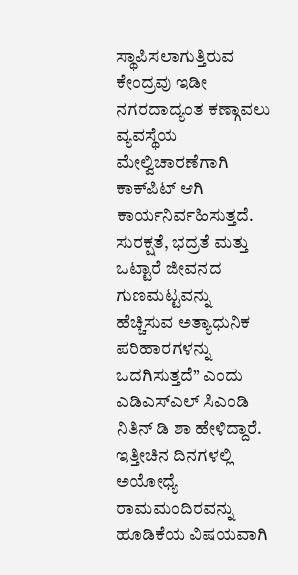ಸ್ಥಾಪಿಸಲಾಗುತ್ತಿರುವ ಕೇಂದ್ರವು ಇಡೀ ನಗರದಾದ್ಯಂತ ಕಣ್ಗಾವಲು ವ್ಯವಸ್ಥೆಯ ಮೇಲ್ವಿಚಾರಣೆಗಾಗಿ ಕಾಕ್‌ಪಿಟ್ ಆಗಿ ಕಾರ್ಯನಿರ್ವಹಿಸುತ್ತದೆ. ಸುರಕ್ಷತೆ, ಭದ್ರತೆ ಮತ್ತು ಒಟ್ಟಾರೆ ಜೀವನದ ಗುಣಮಟ್ಟವನ್ನು ಹೆಚ್ಚಿಸುವ ಅತ್ಯಾಧುನಿಕ ಪರಿಹಾರಗಳನ್ನು ಒದಗಿಸುತ್ತದೆ” ಎಂದು ಎಡಿಎಸ್ಎಲ್ ಸಿಎಂಡಿ ನಿತಿನ್ ಡಿ ಶಾ ಹೇಳಿದ್ದಾರೆ.
ಇತ್ತೀಚಿನ ದಿನಗಳಲ್ಲಿ ಅಯೋಧ್ಯೆ ರಾಮಮಂದಿರವನ್ನು ಹೂಡಿಕೆಯ ವಿಷಯವಾಗಿ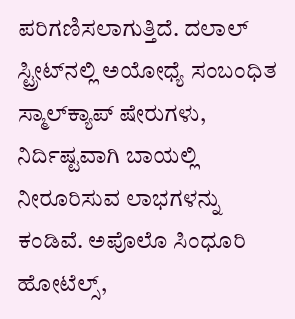ಪರಿಗಣಿಸಲಾಗುತ್ತಿದೆ. ದಲಾಲ್ ಸ್ಟ್ರೀಟ್‌ನಲ್ಲಿ ಅಯೋಧ್ಯೆ ಸಂಬಂಧಿತ ಸ್ಮಾಲ್‌ಕ್ಯಾಪ್ ಷೇರುಗಳು, ನಿರ್ದಿಷ್ಟವಾಗಿ ಬಾಯಲ್ಲಿ ನೀರೂರಿಸುವ ಲಾಭಗಳನ್ನು ಕಂಡಿವೆ. ಅಪೊಲೊ ಸಿಂಧೂರಿ ಹೋಟೆಲ್ಸ್,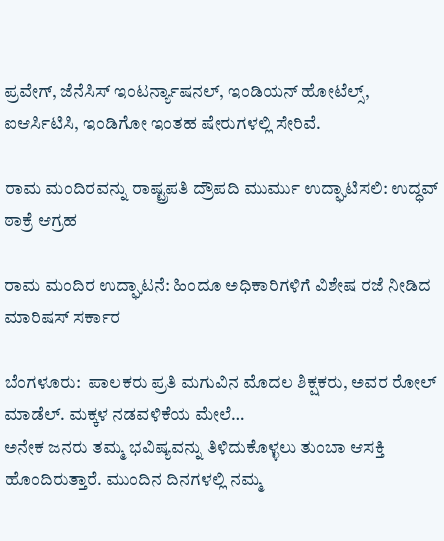ಪ್ರವೇಗ್, ಜೆನೆಸಿಸ್ ಇಂಟರ್ನ್ಯಾಷನಲ್, ಇಂಡಿಯನ್ ಹೋಟೆಲ್ಸ್, ಐಆರ್ಸಿಟಿಸಿ, ಇಂಡಿಗೋ ಇಂತಹ ಷೇರುಗಳಲ್ಲಿ ಸೇರಿವೆ.

ರಾಮ ಮಂದಿರವನ್ನು ರಾಷ್ಟ್ರಪತಿ ದ್ರೌಪದಿ ಮುರ್ಮು ಉದ್ಘಾಟಿಸಲಿ: ಉದ್ಧವ್ ಠಾಕ್ರೆ ಆಗ್ರಹ

ರಾಮ ಮಂದಿರ ಉದ್ಘಾಟನೆ: ಹಿಂದೂ ಅಧಿಕಾರಿಗಳಿಗೆ ವಿಶೇಷ ರಜೆ ನೀಡಿದ ಮಾರಿಷಸ್ ಸರ್ಕಾರ

ಬೆಂಗಳೂರು:  ಪಾಲಕರು ಪ್ರತಿ ಮಗುವಿನ ಮೊದಲ ಶಿಕ್ಷಕರು, ಅವರ ರೋಲ್ ಮಾಡೆಲ್. ಮಕ್ಕಳ ನಡವಳಿಕೆಯ ಮೇಲೆ…
ಅನೇಕ ಜನರು ತಮ್ಮ ಭವಿಷ್ಯವನ್ನು ತಿಳಿದುಕೊಳ್ಳಲು ತುಂಬಾ ಆಸಕ್ತಿ ಹೊಂದಿರುತ್ತಾರೆ. ಮುಂದಿನ ದಿನಗಳಲ್ಲಿ ನಮ್ಮ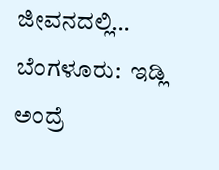ಜೀವನದಲ್ಲಿ…
ಬೆಂಗಳೂರು:  ಇಡ್ಲಿ ಅಂದ್ರೆ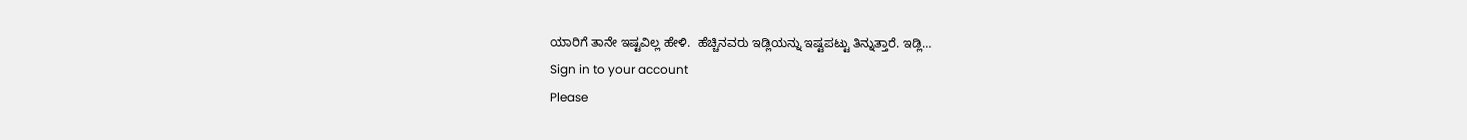ಯಾರಿಗೆ ತಾನೇ ಇಷ್ಟವಿಲ್ಲ ಹೇಳಿ.  ಹೆಚ್ಚಿನವರು ಇಡ್ಲಿಯನ್ನು ಇಷ್ಟಪಟ್ಟು ತಿನ್ನುತ್ತಾರೆ. ಇಡ್ಲಿ…
Sign in to your account
Please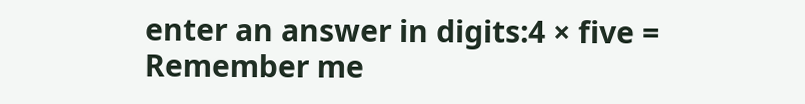enter an answer in digits:4 × five =
Remember me